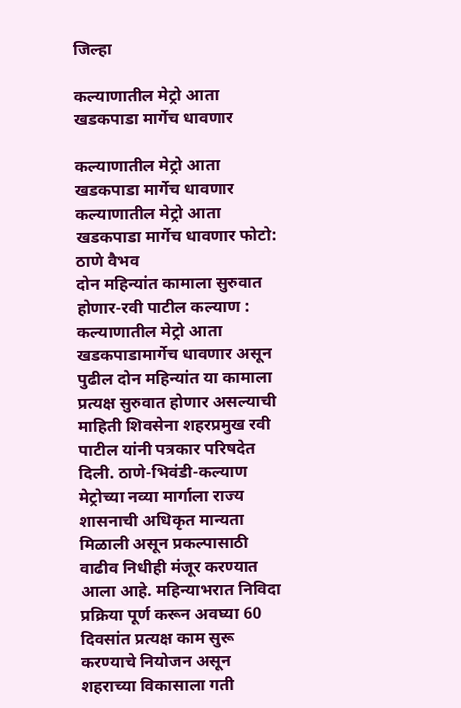जिल्हा

कल्याणातील मेट्रो आता खडकपाडा मार्गेच धावणार

कल्याणातील मेट्रो आता खडकपाडा मार्गेच धावणार
कल्याणातील मेट्रो आता खडकपाडा मार्गेच धावणार फोटो: ठाणे वैभव
दोन महिन्यांत कामाला सुरुवात होणार-रवी पाटील कल्याण : कल्याणातील मेट्रो आता खडकपाडामार्गेच धावणार असून पुढील दोन महिन्यांत या कामाला प्रत्यक्ष सुरुवात होणार असल्याची माहिती शिवसेना शहरप्रमुख रवी पाटील यांनी पत्रकार परिषदेत दिली. ठाणे-भिवंडी-कल्याण मेट्रोच्या नव्या मार्गाला राज्य शासनाची अधिकृत मान्यता मिळाली असून प्रकल्पासाठी वाढीव निधीही मंजूर करण्यात आला आहे. महिन्याभरात निविदा प्रक्रिया पूर्ण करून अवघ्या 60 दिवसांत प्रत्यक्ष काम सुरू करण्याचे नियोजन असून शहराच्या विकासाला गती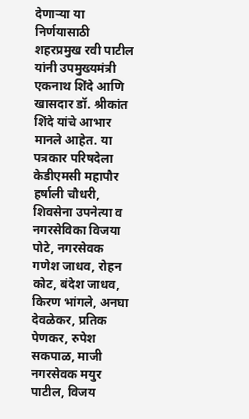देणाऱ्या या निर्णयासाठी शहरप्रमुख रवी पाटील यांनी उपमुख्यमंत्री एकनाथ शिंदे आणि खासदार डॉ. श्रीकांत शिंदे यांचे आभार मानले आहेत. या पत्रकार परिषदेला केडीएमसी महापौर हर्षाली चौधरी, शिवसेना उपनेत्या व नगरसेविका विजया पोटे, नगरसेवक गणेश जाधव, रोहन कोट, बंदेश जाधव, किरण भांगले, अनघा देवळेकर, प्रतिक पेणकर, रुपेश सकपाळ, माजी नगरसेवक मयुर पाटील, विजय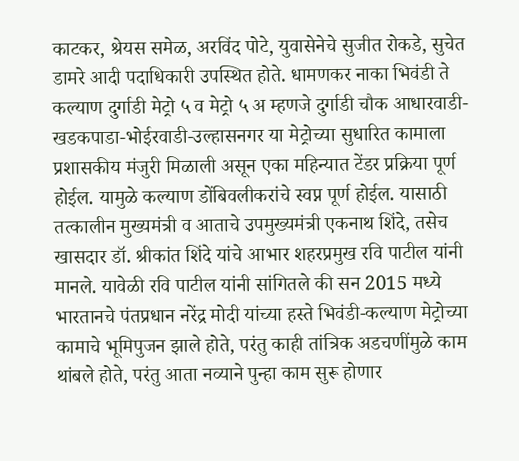काटकर, श्रेयस समेळ, अरविंद पोटे, युवासेनेचे सुजीत रोकडे, सुचेत डामरे आदी पदाधिकारी उपस्थित होते. धामणकर नाका भिवंडी ते कल्याण दुर्गाडी मेट्रो ५ व मेट्रो ५ अ म्हणजे दुर्गाडी चौक आधारवाडी-खडकपाडा-भोईरवाडी-उल्हासनगर या मेट्रोच्या सुधारित कामाला प्रशासकीय मंजुरी मिळाली असून एका महिन्यात टेंडर प्रक्रिया पूर्ण होईल. यामुळे कल्याण डोंबिवलीकरांचे स्वप्न पूर्ण होईल. यासाठी तत्कालीन मुख्यमंत्री व आताचे उपमुख्यमंत्री एकनाथ शिंदे, तसेच खासदार डॉ. श्रीकांत शिंदे यांचे आभार शहरप्रमुख रवि पाटील यांनी मानले. यावेळी रवि पाटील यांनी सांगितले की सन 2015 मध्ये भारतानचे पंतप्रधान नरेंद्र मोदी यांच्या हस्ते भिवंडी-कल्याण मेट्रोच्या कामाचे भूमिपुजन झाले होते, परंतु काही तांत्रिक अडचणींमुळे काम थांबले होते, परंतु आता नव्याने पुन्हा काम सुरू होणार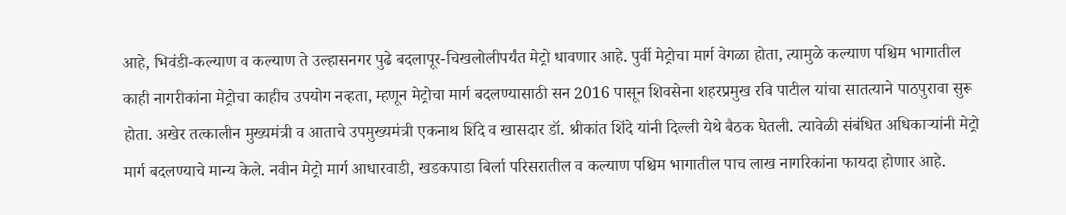आहे, भिवंडी-कल्याण व कल्याण ते उल्हासनगर पुढे बदलापूर-चिखलोलीपर्यंत मेट्रो धावणार आहे. पुर्वी मेट्रोचा मार्ग वेगळा होता, त्यामुळे कल्याण पश्चिम भागातील काही नागरीकांना मेट्रोचा काहीच उपयोग नव्हता, म्हणून मेट्रोचा मार्ग बदलण्यासाठी सन 2016 पासून शिवसेना शहरप्रमुख रवि पाटील यांचा सातत्याने पाठपुरावा सुरू होता. अखेर तत्कालीन मुख्यमंत्री व आताचे उपमुख्यमंत्री एकनाथ शिंदे व खासदार डॉ. श्रीकांत शिंदे यांनी दिल्ली येथे बैठक घेतली. त्यावेळी संबंधित अधिकाऱ्यांनी मेट्रो मार्ग बदलण्याचे मान्य केले. नवीन मेट्रो मार्ग आधारवाडी, खडकपाडा बिर्ला परिसरातील व कल्याण पश्चिम भागातील पाच लाख नागरिकांना फायदा होणार आहे.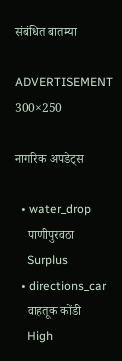संबंधित बातम्या

ADVERTISEMENT 300×250

नागरिक अपडेट्स

  • water_drop
    पाणीपुरवठा
    Surplus
  • directions_car
    वाहतूक कोंडी
    High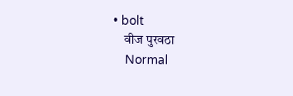• bolt
    वीज पुरवठा
    Normal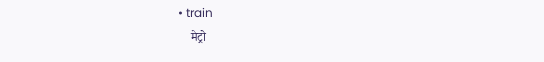• train
    मेट्रो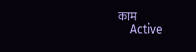काम
    Active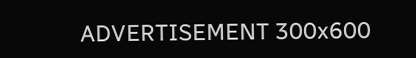ADVERTISEMENT 300x600